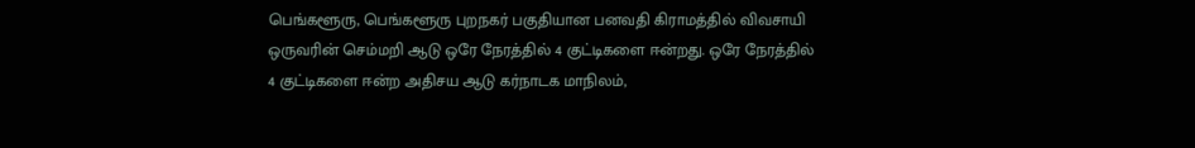பெங்களூரு, பெங்களூரு புறநகர் பகுதியான பனவதி கிராமத்தில் விவசாயி ஒருவரின் செம்மறி ஆடு ஒரே நேரத்தில் 4 குட்டிகளை ஈன்றது. ஒரே நேரத்தில் 4 குட்டிகளை ஈன்ற அதிசய ஆடு கர்நாடக மாநிலம்,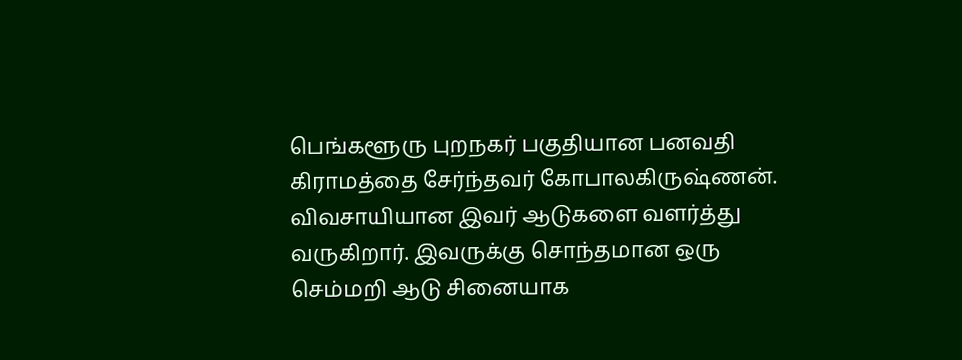பெங்களூரு புறநகர் பகுதியான பனவதி கிராமத்தை சேர்ந்தவர் கோபாலகிருஷ்ணன். விவசாயியான இவர் ஆடுகளை வளர்த்து வருகிறார். இவருக்கு சொந்தமான ஒரு செம்மறி ஆடு சினையாக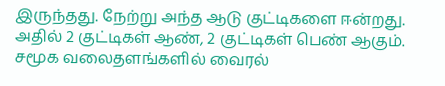இருந்தது. நேற்று அந்த ஆடு குட்டிகளை ஈன்றது. அதில் 2 குட்டிகள் ஆண், 2 குட்டிகள் பெண் ஆகும். சமூக வலைதளங்களில் வைரல்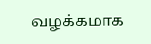வழக்கமாக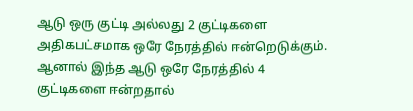ஆடு ஒரு குட்டி அல்லது 2 குட்டிகளை அதிகபட்சமாக ஒரே நேரத்தில் ஈன்றெடுக்கும். ஆனால் இந்த ஆடு ஒரே நேரத்தில் 4 குட்டிகளை ஈன்றதால்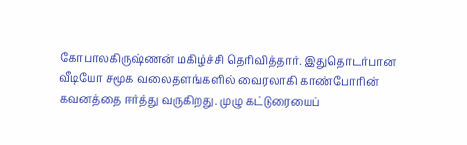கோபாலகிருஷ்ணன் மகிழ்ச்சி தெரிவித்தார். இதுதொடர்பான வீடியோ சமூக வலைதளங்களில் வைரலாகி காண்போரின் கவனத்தை ஈர்த்து வருகிறது. முழு கட்டுரையைப்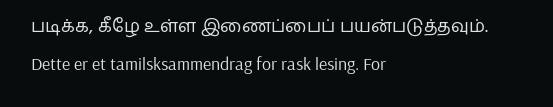படிக்க, கீழே உள்ள இணைப்பைப் பயன்படுத்தவும்.
Dette er et tamilsksammendrag for rask lesing. For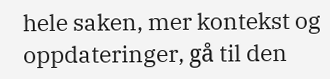hele saken, mer kontekst og oppdateringer, gå til den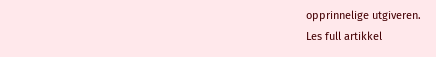opprinnelige utgiveren.
Les full artikkel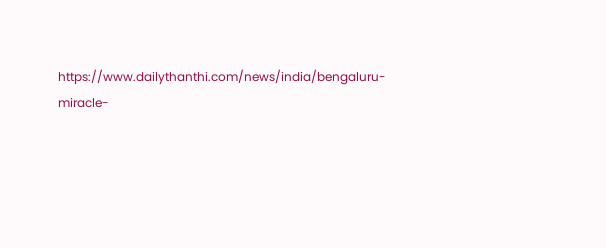https://www.dailythanthi.com/news/india/bengaluru-miracle-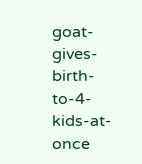goat-gives-birth-to-4-kids-at-once